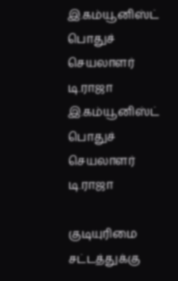இ.கம்யூனிஸ்ட் பொதுச் செயலாளர் டி.ராஜா
இ.கம்யூனிஸ்ட் பொதுச் செயலாளர் டி.ராஜா

குடியுரிமை சட்டத்துக்கு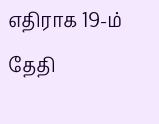எதிராக 19-ம் தேதி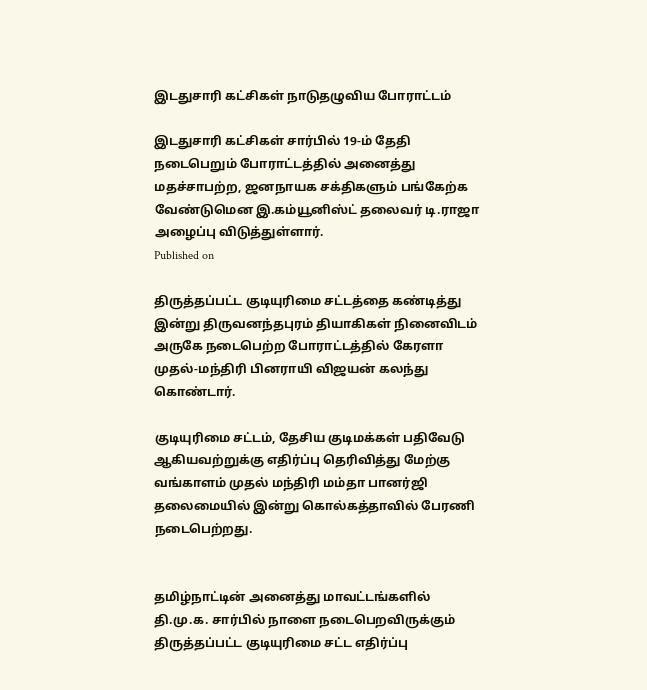இடதுசாரி கட்சிகள் நாடுதழுவிய போராட்டம்

இடதுசாரி கட்சிகள் சார்பில் 19-ம் தேதி நடைபெறும் போராட்டத்தில் அனைத்து மதச்சாபற்ற, ஜனநாயக சக்திகளும் பங்கேற்க வேண்டுமென இ.கம்யூனிஸ்ட் தலைவர் டி.ராஜா அழைப்பு விடுத்துள்ளார்.
Published on

திருத்தப்பட்ட குடியுரிமை சட்டத்தை கண்டித்து இன்று திருவனந்தபுரம் தியாகிகள் நினைவிடம் அருகே நடைபெற்ற போராட்டத்தில் கேரளா முதல்-மந்திரி பினராயி விஜயன் கலந்து கொண்டார்.

குடியுரிமை சட்டம், தேசிய குடிமக்கள் பதிவேடு ஆகியவற்றுக்கு எதிர்ப்பு தெரிவித்து மேற்கு வங்காளம் முதல் மந்திரி மம்தா பானர்ஜி தலைமையில் இன்று கொல்கத்தாவில் பேரணி நடைபெற்றது.


தமிழ்நாட்டின் அனைத்து மாவட்டங்களில் தி.மு.க. சார்பில் நாளை நடைபெறவிருக்கும் திருத்தப்பட்ட குடியுரிமை சட்ட எதிர்ப்பு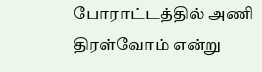போராட்டத்தில் அணி திரள்வோம் என்று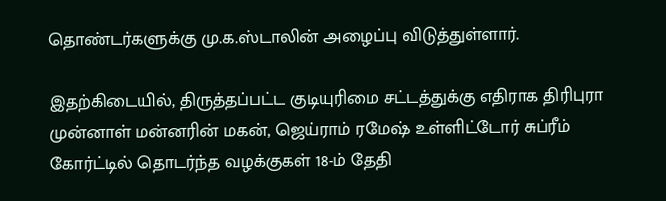தொண்டர்களுக்கு மு.க.ஸ்டாலின் அழைப்பு விடுத்துள்ளார்.

இதற்கிடையில், திருத்தப்பட்ட குடியுரிமை சட்டத்துக்கு எதிராக திரிபுரா முன்னாள் மன்னரின் மகன், ஜெய்ராம் ரமேஷ் உள்ளிட்டோர் சுப்ரீம் கோர்ட்டில் தொடர்ந்த வழக்குகள் 18-ம் தேதி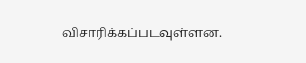விசாரிக்கப்படவுள்ளன.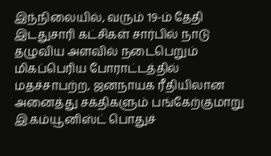இந்நிலையில், வரும் 19-ம் தேதி இடதுசாரி கட்சிகள் சார்பில் நாடு தழுவிய அளவில் நடைபெறும் மிகப்பெரிய போராட்டத்தில்  மதச்சாபற்ற, ஜனநாயக ரீதியிலான அனைத்து சக்திகளும் பங்கேற்குமாறு இ.கம்யூனிஸ்ட் பொதுச்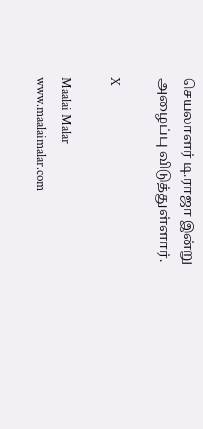செயலாளர் டி.ராஜா இன்று அழைப்பு விடுத்துள்ளார்.

X

Maalai Malar
www.maalaimalar.com